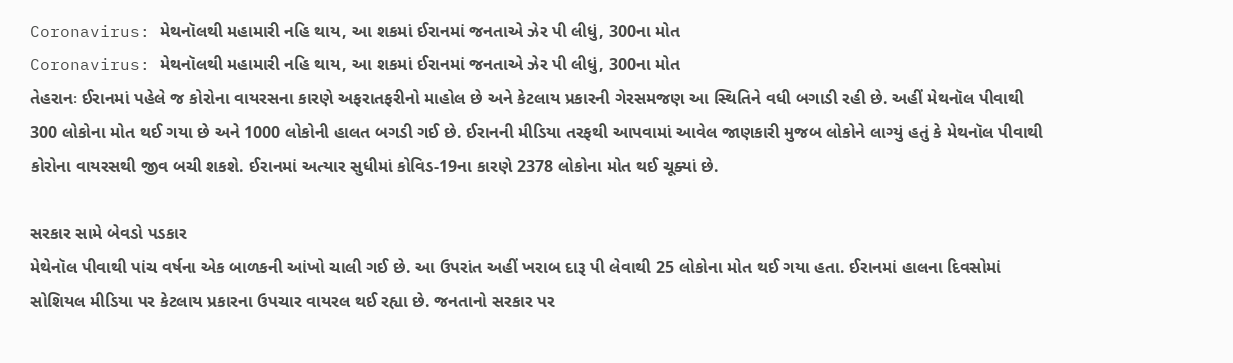Coronavirus: મેથનૉલથી મહામારી નહિ થાય, આ શકમાં ઈરાનમાં જનતાએ ઝેર પી લીધું, 300ના મોત
Coronavirus: મેથનૉલથી મહામારી નહિ થાય, આ શકમાં ઈરાનમાં જનતાએ ઝેર પી લીધું, 300ના મોત
તેહરાનઃ ઈરાનમાં પહેલે જ કોરોના વાયરસના કારણે અફરાતફરીનો માહોલ છે અને કેટલાય પ્રકારની ગેરસમજણ આ સ્થિતિને વધી બગાડી રહી છે. અહીં મેથનૉલ પીવાથી 300 લોકોના મોત થઈ ગયા છે અને 1000 લોકોની હાલત બગડી ગઈ છે. ઈરાનની મીડિયા તરફથી આપવામાં આવેલ જાણકારી મુજબ લોકોને લાગ્યું હતું કે મેથનૉલ પીવાથી કોરોના વાયરસથી જીવ બચી શકશે. ઈરાનમાં અત્યાર સુધીમાં કોવિડ-19ના કારણે 2378 લોકોના મોત થઈ ચૂક્યાં છે.

સરકાર સામે બેવડો પડકાર
મેથેનૉલ પીવાથી પાંચ વર્ષના એક બાળકની આંખો ચાલી ગઈ છે. આ ઉપરાંત અહીં ખરાબ દારૂ પી લેવાથી 25 લોકોના મોત થઈ ગયા હતા. ઈરાનમાં હાલના દિવસોમાં સોશિયલ મીડિયા પર કેટલાય પ્રકારના ઉપચાર વાયરલ થઈ રહ્યા છે. જનતાનો સરકાર પર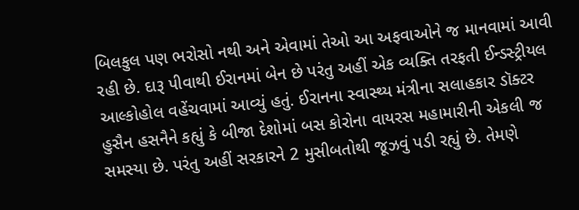બિલકુલ પણ ભરોસો નથી અને એવામાં તેઓ આ અફવાઓને જ માનવામાં આવી રહી છે. દારૂ પીવાથી ઈરાનમાં બેન છે પરંતુ અહીં એક વ્યક્તિ તરફતી ઈન્ડસ્ટ્રીયલ આલ્કોહોલ વહેંચવામાં આવ્યું હતું. ઈરાનના સ્વાસ્થ્ય મંત્રીના સલાહકાર ડૉક્ટર હુસૈન હસનૈને કહ્યું કે બીજા દેશોમાં બસ કોરોના વાયરસ મહામારીની એકલી જ સમસ્યા છે. પરંતુ અહીં સરકારને 2 મુસીબતોથી જૂઝવું પડી રહ્યું છે. તેમણે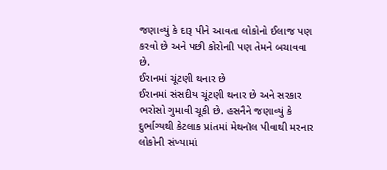જણાવ્યું કે દારૂ પીને આવતા લોકોનો ઈલાજ પણ કરવો છે અને પછી કોરોનાી પણ તેમને બચાવવા છે.
ઈરાનમાં ચૂંટણી થનાર છે
ઈરાનમાં સંસદીય ચૂંટણી થનાર છે અને સરકાર ભરોસો ગુમાવી ચૂકી છે. હસનૈને જણાવ્યું કે દુર્ભાગ્યથી કેટલાક પ્રાંતમાં મેથનૉલ પીવાથી મરનાર લોકોની સંખ્યામાં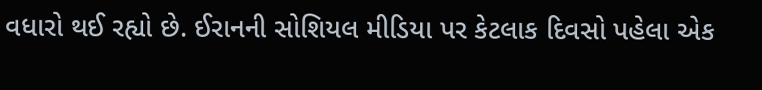વધારો થઈ રહ્યો છે. ઈરાનની સોશિયલ મીડિયા પર કેટલાક દિવસો પહેલા એક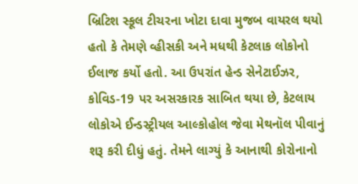બ્રિટિશ સ્કૂલ ટીચરના ખોટા દાવા મુજબ વાયરલ થયો હતો કે તેમણે વ્હીસકી અને મધથી કેટલાક લોકોનો ઈલાજ કર્યો હતો. આ ઉપરાંત હેન્ડ સેનેટાઈઝર, કોવિડ-19 પર અસરકારક સાબિત થયા છે, કેટલાય લોકોએ ઈન્ડસ્ટ્રીયલ આલ્કોહોલ જેવા મેથનૉલ પીવાનું શરૂ કરી દીધું હતું. તેમને લાગ્યું કે આનાથી કોરોનાનો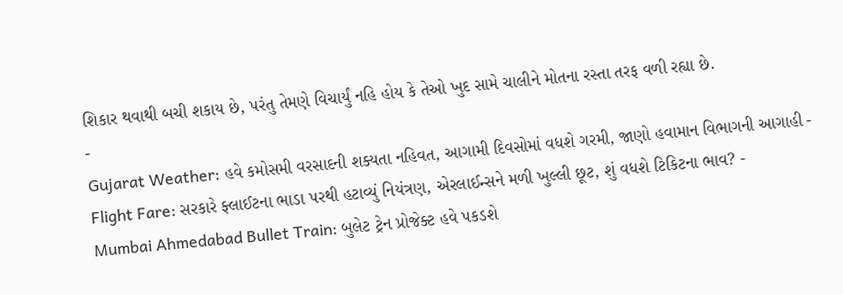શિકાર થવાથી બચી શકાય છે, પરંતુ તેમણે વિચાર્યું નહિ હોય કે તેઓ ખુદ સામે ચાલીને મોતના રસ્તા તરફ વળી રહ્યા છે.
-
Gujarat Weather: હવે કમોસમી વરસાદની શક્યતા નહિવત, આગામી દિવસોમાં વધશે ગરમી, જાણો હવામાન વિભાગની આગાહી -
Flight Fare: સરકારે ફ્લાઈટના ભાડા પરથી હટાવ્યું નિયંત્રણ, એરલાઈન્સને મળી ખુલ્લી છૂટ, શું વધશે ટિકિટના ભાવ? -
Mumbai Ahmedabad Bullet Train: બુલેટ ટ્રેન પ્રોજેક્ટ હવે પકડશે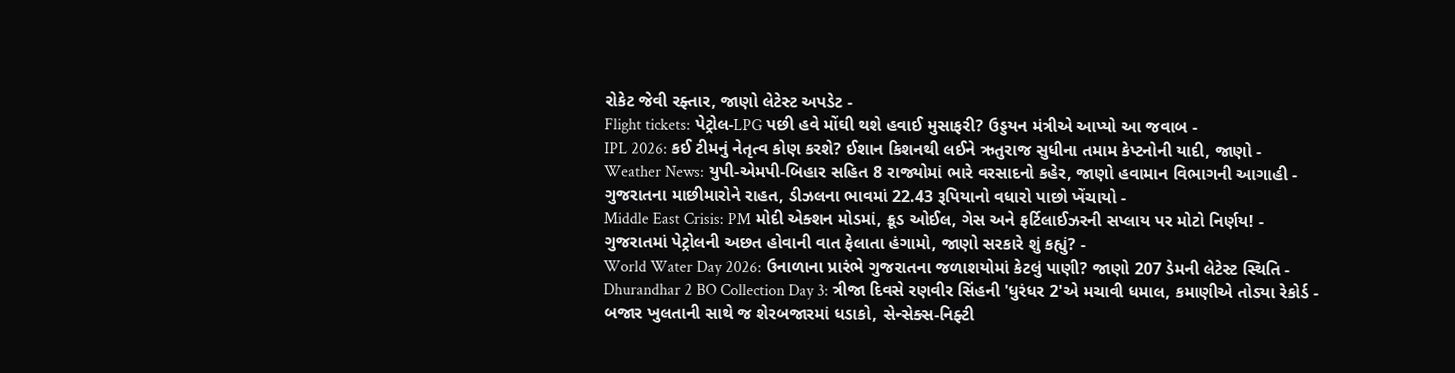રોકેટ જેવી રફ્તાર, જાણો લેટેસ્ટ અપડેટ -
Flight tickets: પેટ્રોલ-LPG પછી હવે મોંઘી થશે હવાઈ મુસાફરી? ઉડ્ડયન મંત્રીએ આપ્યો આ જવાબ -
IPL 2026: કઈ ટીમનું નેતૃત્વ કોણ કરશે? ઈશાન કિશનથી લઈને ઋતુરાજ સુધીના તમામ કેપ્ટનોની યાદી, જાણો -
Weather News: યુપી-એમપી-બિહાર સહિત 8 રાજ્યોમાં ભારે વરસાદનો કહેર, જાણો હવામાન વિભાગની આગાહી -
ગુજરાતના માછીમારોને રાહત, ડીઝલના ભાવમાં 22.43 રૂપિયાનો વધારો પાછો ખેંચાયો -
Middle East Crisis: PM મોદી એક્શન મોડમાં, ક્રૂડ ઓઈલ, ગેસ અને ફર્ટિલાઈઝરની સપ્લાય પર મોટો નિર્ણય! -
ગુજરાતમાં પેટ્રોલની અછત હોવાની વાત ફેલાતા હંગામો, જાણો સરકારે શું કહ્યું? -
World Water Day 2026: ઉનાળાના પ્રારંભે ગુજરાતના જળાશયોમાં કેટલું પાણી? જાણો 207 ડેમની લેટેસ્ટ સ્થિતિ -
Dhurandhar 2 BO Collection Day 3: ત્રીજા દિવસે રણવીર સિંહની 'ધુરંધર 2'એ મચાવી ધમાલ, કમાણીએ તોડ્યા રેકોર્ડ -
બજાર ખુલતાની સાથે જ શેરબજારમાં ધડાકો, સેન્સેક્સ-નિફ્ટી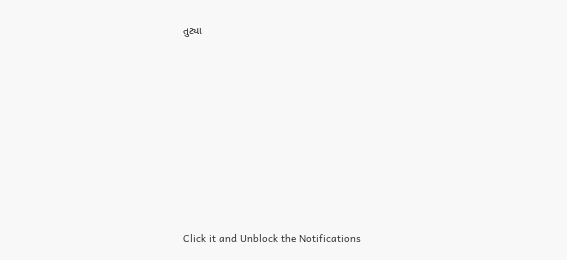તુટ્યા












Click it and Unblock the Notifications